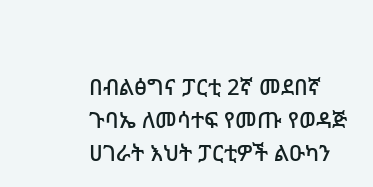በብልፅግና ፓርቲ 2ኛ መደበኛ ጉባኤ ለመሳተፍ የመጡ የወዳጅ ሀገራት እህት ፓርቲዎች ልዑካን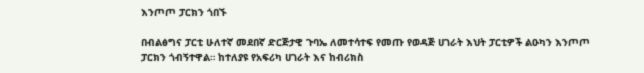እንጦጦ ፓርክን ጎበኙ

በብልፅግና ፓርቲ ሁለተኛ መደበኛ ድርጅታዊ ጉባኤ ለመተሳተፍ የመጡ የወዳጅ ሀገራት እህት ፓርቲዎች ልዑካን እንጦጦ ፓርክን ጎብኝተዋል። ከተለያዩ የአፍሪካ ሀገራት እና ከብሪክስ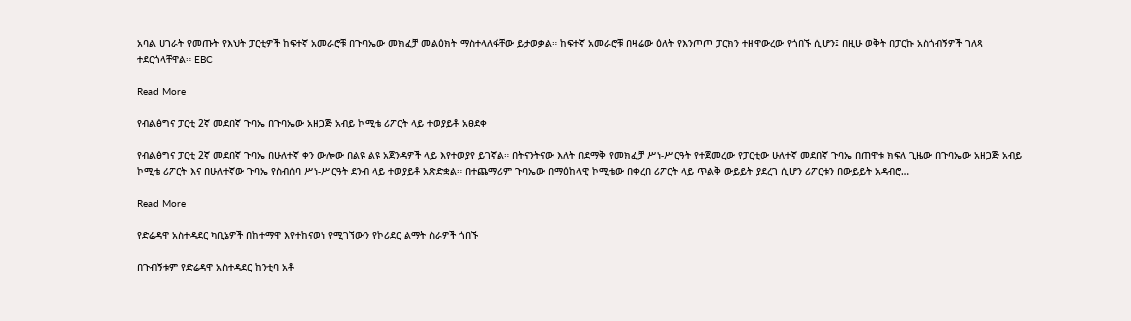አባል ሀገራት የመጡት የእህት ፓርቲዎች ከፍተኛ አመራሮቹ በጉባኤው መክፈቻ መልዕክት ማስተላለፋቸው ይታወቃል። ከፍተኛ አመራሮቹ በዛሬው ዕለት የእንጦጦ ፓርክን ተዘዋውረው የጎበኙ ሲሆን፤ በዚሁ ወቅት በፓርኩ አስጎብኝዎች ገለጻ ተደርጎላቸዋል። EBC

Read More

የብልፅግና ፓርቲ 2ኛ መደበኛ ጉባኤ በጉባኤው አዘጋጅ አብይ ኮሚቴ ሪፖርት ላይ ተወያይቶ አፀደቀ

የብልፅግና ፓርቲ 2ኛ መደበኛ ጉባኤ በሁለተኛ ቀን ውሎው በልዩ ልዩ አጀንዳዎች ላይ እየተወያየ ይገኛል። በትናንትናው እለት በደማቅ የመክፈቻ ሥነ-ሥርዓት የተጀመረው የፓርቲው ሁለተኛ መደበኛ ጉባኤ በጠዋቱ ክፍለ ጊዜው በጉባኤው አዘጋጅ አብይ ኮሚቴ ሪፖርት እና በሁለተኛው ጉባኤ የስብሰባ ሥነ-ሥርዓት ደንብ ላይ ተወያይቶ አጽድቋል። በተጨማሪም ጉባኤው በማዕከላዊ ኮሚቴው በቀረበ ሪፖርት ላይ ጥልቅ ውይይት ያደረገ ሲሆን ሪፖርቱን በውይይት አዳብሮ…

Read More

የድሬዳዋ አስተዳደር ካቢኔዎች በከተማዋ እየተከናወነ የሚገኘውን የኮሪደር ልማት ስራዎች ጎበኙ

በጉብኝቱም የድሬዳዋ አስተዳደር ከንቲባ አቶ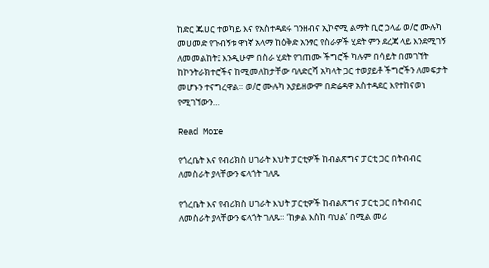ከድር ጁሀር ተወካይ እና የአስተዳደሩ ገንዘብና ኢኮኖሚ ልማት ቢሮ ኃላፊ ወ/ሮ ሙሉካ መሀመድ የጉብኝቱ ዋነኛ አላማ ከዕቅድ አንፃር የስራዎች ሂደት ምን ደረጃ ላይ እንደሚገኝ ለመመልከት፤ እንዲሁም በስራ ሂደት የገጠሙ ችግሮች ካሉም በሳይት በመገኘት ከኮንትራክተሮችና ከሚመለከታቸው ባለድርሻ አካላት ጋር ተወያይቶ ችግሮችን ለመፍታት መሆኑን ተናግረዋል። ወ/ሮ ሙሉካ አያይዘውም በድሬዳዋ አስተዳደር እየተከናወነ የሚገኘውን…

Read More

የጎረቤት እና የብሪክስ ሀገራት እህት ፓርቲዎች ከብልጽግና ፓርቲ ጋር በትብብር ለመስራት ያላቸውን ፍላጎት ገለጹ

የጎረቤት እና የብሪክስ ሀገራት እህት ፓርቲዎች ከብልጽግና ፓርቲ ጋር በትብብር ለመስራት ያላቸውን ፍላጎት ገለጹ። ‘ከቃል እስከ ባህል’ በሚል መሪ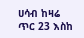ሀሳብ ከዛሬ ጥር 23 እስከ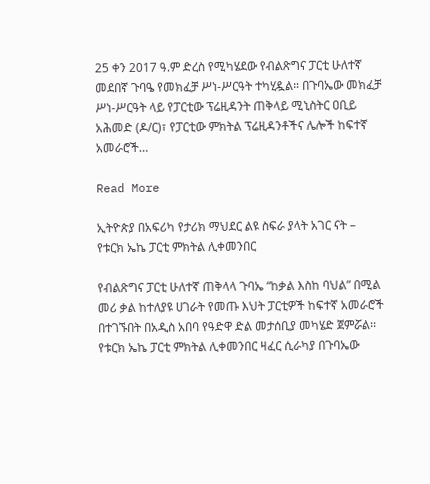25 ቀን 2017 ዓ.ም ድረስ የሚካሄደው የብልጽግና ፓርቲ ሁለተኛ መደበኛ ጉባዔ የመክፈቻ ሥነ-ሥርዓት ተካሂዷል። በጉባኤው መክፈቻ ሥነ-ሥርዓት ላይ የፓርቲው ፕሬዚዳንት ጠቅላይ ሚኒስትር ዐቢይ አሕመድ (ዶ/ር)፣ የፓርቲው ምክትል ፕሬዚዳንቶችና ሌሎች ከፍተኛ አመራሮች…

Read More

ኢትዮጵያ በአፍሪካ የታሪክ ማህደር ልዩ ስፍራ ያላት አገር ናት – የቱርክ ኤኬ ፓርቲ ምክትል ሊቀመንበር

የብልጽግና ፓርቲ ሁለተኛ ጠቅላላ ጉባኤ “ከቃል እስከ ባህል” በሚል መሪ ቃል ከተለያዩ ሀገራት የመጡ እህት ፓርቲዎች ከፍተኛ አመራሮች በተገኙበት በአዲስ አበባ የዓድዋ ድል መታሰቢያ መካሄድ ጀምሯል፡፡ የቱርክ ኤኬ ፓርቲ ምክትል ሊቀመንበር ዛፈር ሲራካያ በጉባኤው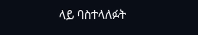ላይ ባስተላለፉት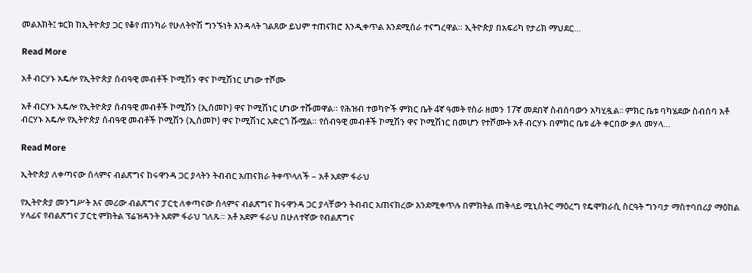መልእክት፤ ቱርክ ከኢትዮጵያ ጋር የቆየ ጠንካራ የሁለትዮሽ ግንኙነት እንዳላት ገልጸው ይህም ተጠናክሮ እንዲቀጥል እንደሚሰራ ተናግረዋል። ኢትዮጵያ በአፍሪካ የታሪክ ማህደር…

Read More

አቶ ብርሃኑ አዴሎ የኢትዮጵያ ሰብዓዊ መብቶች ኮሚሽን ዋና ኮሚሽነር ሆነው ተሾሙ

አቶ ብርሃኑ አዴሎ የኢትዮጵያ ሰብዓዊ መብቶች ኮሚሽን (ኢሰመኮ) ዋና ኮሚሽነር ሆነው ተሹመዋል። የሕዝብ ተወካዮች ምክር ቤት 4ኛ ዓመት የስራ ዘመን 17ኛ መደበኛ ስብሰባውን አካሂዷል፡፡ ምክር ቤቱ ባካሄደው ስብሰባ አቶ ብርሃኑ አዴሎ የኢትዮጵያ ሰብዓዊ መብቶች ኮሚሽን (ኢሰመኮ) ዋና ኮሚሽነር አድርጎ ሹሟል። የሰብዓዊ መብቶች ኮሚሽን ዋና ኮሚሽነር በመሆን የተሾሙት አቶ ብርሃኑ በምክር ቤቱ ፊት ቀርበው ቃለ መሃላ…

Read More

ኢትዮጵያ ለቀጣናው ሰላምና ብልጽግና ከሩዋንዳ ጋር ያላትን ትብብር አጠናክራ ትቀጥላለች – አቶ አደም ፋራህ

የኢትዮጵያ መንግሥት እና መሪው ብልጽግና ፓርቲ ለቀጣናው ሰላምና ብልጽግና ከሩዋንዳ ጋር ያላቸውን ትብብር አጠናክረው እንደሚቀጥሉ በምክትል ጠቅላይ ሚኒስትር ማዕረግ የዴሞክራሲ ስርዓት ግንባታ ማስተባበሪያ ማዕከል ሃላፊና የብልጽግና ፓርቲ ምክትል ፕሬዝዳንት አደም ፋራህ ገለጹ። አቶ አደም ፋራህ በሁለተኛው የብልጽግና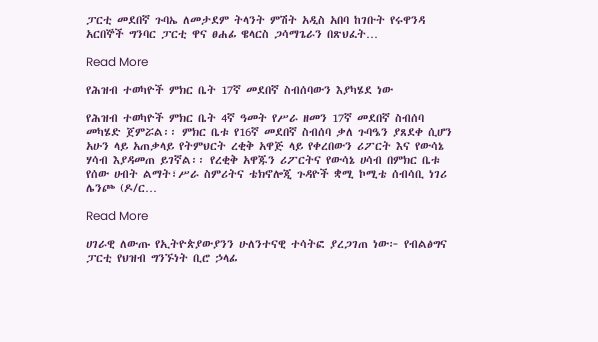ፓርቲ መደበኛ ጉባኤ ለመታደም ትላንት ምሽት አዲስ አበባ ከገቡት የሩዋንዳ አርበኞች ግንባር ፓርቲ ዋና ፀሐፊ ዌላርስ ጋሳማጌራን በጽህፈት…

Read More

የሕዝብ ተወካዮች ምክር ቤት 17ኛ መደበኛ ስብሰባውን እያካሄደ ነው

የሕዝብ ተወካዮች ምክር ቤት 4ኛ ዓመት የሥራ ዘመን 17ኛ መደበኛ ስብሰባ መካሄድ ጀምሯል፡፡ ምክር ቤቱ የ16ኛ መደበኛ ስብሰባ ቃለ ጉባዔን ያጸደቀ ሲሆን አሁን ላይ አጠቃላይ የትምህርት ረቂቅ አዋጅ ላይ የቀረበውን ሪፖርት እና የውሳኔ ሃሳብ እያዳመጠ ይገኛል፡፡ የረቂቅ አዋጁን ሪፖርትና የውሳኔ ሀሳብ በምክር ቤቱ የሰው ሀብት ልማት፣ሥራ ስምሪትና ቴክኖሎጂ ጉዳዮች ቋሚ ኮሚቴ ሰብሳቢ ነገሪ ሌንጮ (ዶ/ር…

Read More

ሀገራዊ ለውጡ የኢትዮጵያውያንን ሁለንተናዊ ተሳትፎ ያረጋገጠ ነው፦ የብልፅግና ፓርቲ የህዝብ ግንኙነት ቢሮ ኃላፊ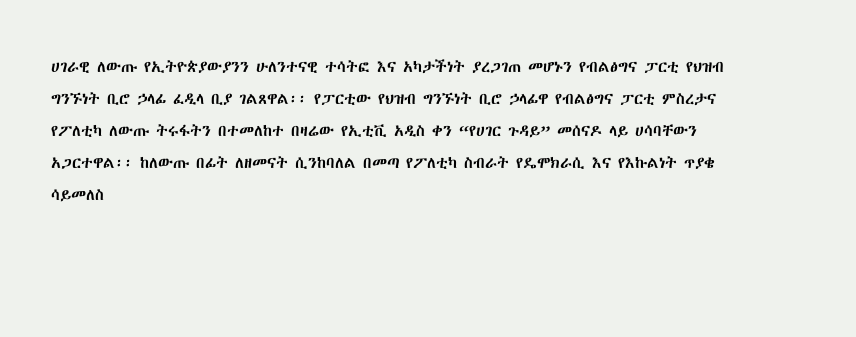ሀገራዊ ለውጡ የኢትዮጵያውያንን ሁለንተናዊ ተሳትፎ እና አካታችነት ያረጋገጠ መሆኑን የብልፅግና ፓርቲ የህዝብ ግንኙነት ቢሮ ኃላፊ ፈዲላ ቢያ ገልጸዋል፡፡ የፓርቲው የህዝብ ግንኙነት ቢሮ ኃላፊዋ የብልፅግና ፓርቲ ምስረታና የፖለቲካ ለውጡ ትሩፋትን በተመለከተ በዛሬው የኢቲቪ አዲስ ቀን “የሀገር ጉዳይ” መሰናዶ ላይ ሀሳባቸውን አጋርተዋል፡፡ ከለውጡ በፊት ለዘመናት ሲንከባለል በመጣ የፖለቲካ ስብራት የዴሞክራሲ እና የእኩልነት ጥያቄ ሳይመለስ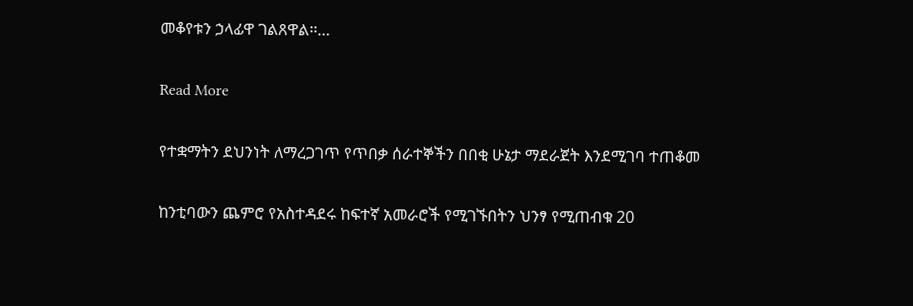መቆየቱን ኃላፊዋ ገልጸዋል፡፡…

Read More

የተቋማትን ደህንነት ለማረጋገጥ የጥበቃ ሰራተኞችን በበቂ ሁኔታ ማደራጀት እንደሚገባ ተጠቆመ

ከንቲባውን ጨምሮ የአስተዳደሩ ከፍተኛ አመራሮች የሚገኙበትን ህንፃ የሚጠብቁ 20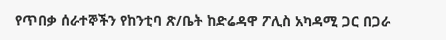የጥበቃ ሰራተኞችን የከንቲባ ጽ/ቤት ከድሬዳዋ ፖሊስ አካዳሚ ጋር በጋራ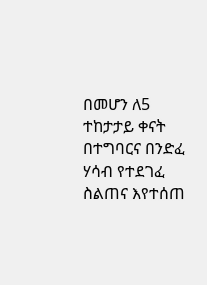በመሆን ለ5 ተከታታይ ቀናት በተግባርና በንድፈ ሃሳብ የተደገፈ ስልጠና እየተሰጠ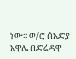ነው፡፡ ወ/ሮ ሰአድያ አዋሌ በድሬዳዋ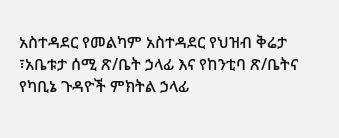አስተዳደር የመልካም አስተዳደር የህዝብ ቅሬታ ፣አቤቱታ ሰሚ ጽ/ቤት ኃላፊ እና የከንቲባ ጽ/ቤትና የካቢኔ ጉዳዮች ምክትል ኃላፊ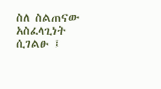ስለ ስልጠናው አስፈላጊነት ሲገልፁ ፤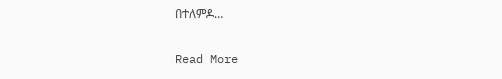በተለምዶ…

Read More